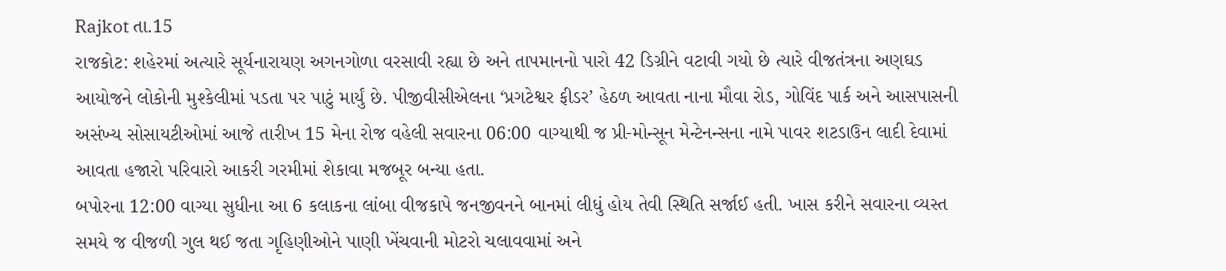Rajkot તા.15
રાજકોટ: શહેરમાં અત્યારે સૂર્યનારાયણ અગનગોળા વરસાવી રહ્યા છે અને તાપમાનનો પારો 42 ડિગ્રીને વટાવી ગયો છે ત્યારે વીજતંત્રના અણઘડ આયોજને લોકોની મુશ્કેલીમાં પડતા પર પાટું માર્યું છે. પીજીવીસીએલના ‘પ્રગટેશ્વર ફીડર’ હેઠળ આવતા નાના મૌવા રોડ, ગોવિંદ પાર્ક અને આસપાસની અસંખ્ય સોસાયટીઓમાં આજે તારીખ 15 મેના રોજ વહેલી સવારના 06:00 વાગ્યાથી જ પ્રી-મોન્સૂન મેન્ટેનન્સના નામે પાવર શટડાઉન લાદી દેવામાં આવતા હજારો પરિવારો આકરી ગરમીમાં શેકાવા મજબૂર બન્યા હતા.
બપોરના 12:00 વાગ્યા સુધીના આ 6 કલાકના લાંબા વીજકાપે જનજીવનને બાનમાં લીધું હોય તેવી સ્થિતિ સર્જાઈ હતી. ખાસ કરીને સવારના વ્યસ્ત સમયે જ વીજળી ગુલ થઈ જતા ગૃહિણીઓને પાણી ખેંચવાની મોટરો ચલાવવામાં અને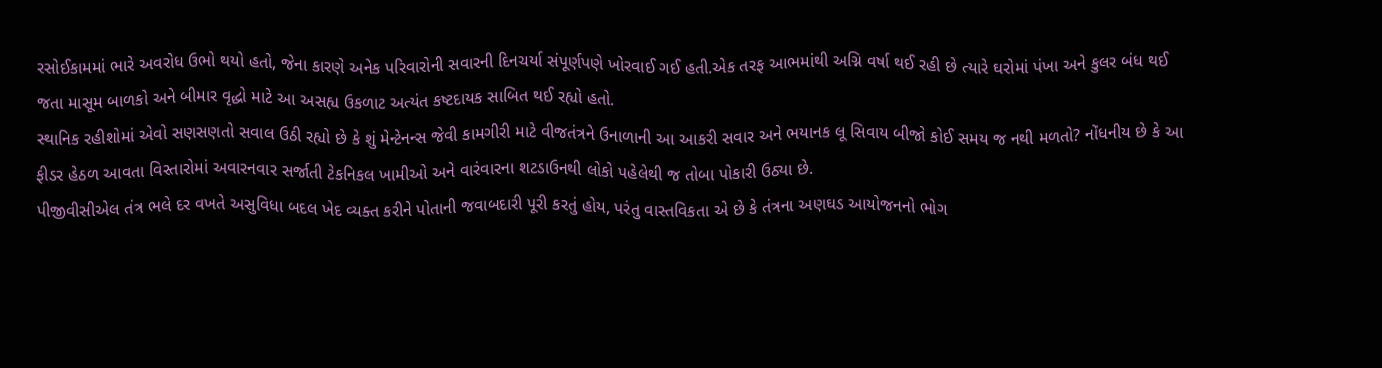રસોઈકામમાં ભારે અવરોધ ઉભો થયો હતો, જેના કારણે અનેક પરિવારોની સવારની દિનચર્યા સંપૂર્ણપણે ખોરવાઈ ગઈ હતી.એક તરફ આભમાંથી અગ્નિ વર્ષા થઈ રહી છે ત્યારે ઘરોમાં પંખા અને કુલર બંધ થઈ જતા માસૂમ બાળકો અને બીમાર વૃદ્ધો માટે આ અસહ્ય ઉકળાટ અત્યંત કષ્ટદાયક સાબિત થઈ રહ્યો હતો.
સ્થાનિક રહીશોમાં એવો સણસણતો સવાલ ઉઠી રહ્યો છે કે શું મેન્ટેનન્સ જેવી કામગીરી માટે વીજતંત્રને ઉનાળાની આ આકરી સવાર અને ભયાનક લૂ સિવાય બીજો કોઈ સમય જ નથી મળતો? નોંધનીય છે કે આ ફીડર હેઠળ આવતા વિસ્તારોમાં અવારનવાર સર્જાતી ટેકનિકલ ખામીઓ અને વારંવારના શટડાઉનથી લોકો પહેલેથી જ તોબા પોકારી ઉઠ્યા છે.
પીજીવીસીએલ તંત્ર ભલે દર વખતે અસુવિધા બદલ ખેદ વ્યક્ત કરીને પોતાની જવાબદારી પૂરી કરતું હોય, પરંતુ વાસ્તવિકતા એ છે કે તંત્રના અણઘડ આયોજનનો ભોગ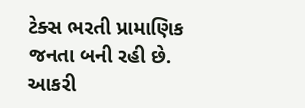ટેક્સ ભરતી પ્રામાણિક જનતા બની રહી છે. આકરી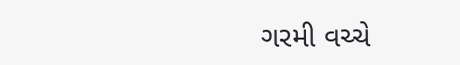ગરમી વચ્ચે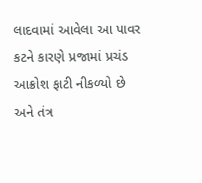લાદવામાં આવેલા આ પાવર કટને કારણે પ્રજામાં પ્રચંડ આક્રોશ ફાટી નીકળ્યો છે અને તંત્ર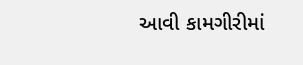આવી કામગીરીમાં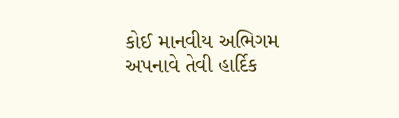કોઈ માનવીય અભિગમ અપનાવે તેવી હાર્દિક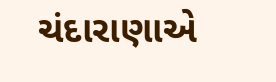ચંદારાણાએ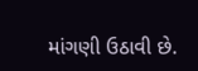માંગણી ઉઠાવી છે.